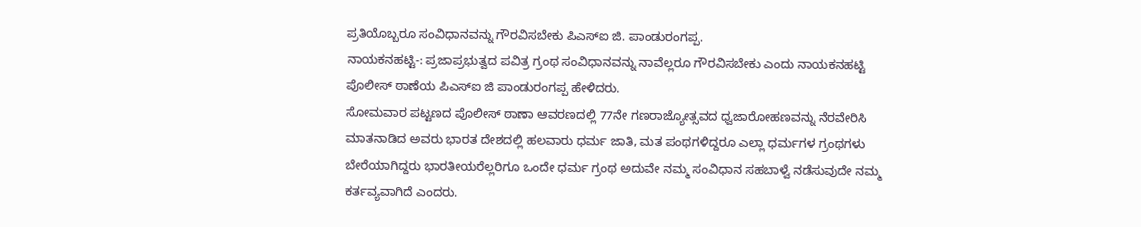ಪ್ರತಿಯೊಬ್ಬರೂ ಸಂವಿಧಾನವನ್ನು ಗೌರವಿಸಬೇಕು ಪಿಎಸ್ಐ ಜಿ. ಪಾಂಡುರಂಗಪ್ಪ.
ನಾಯಕನಹಟ್ಟಿ-: ಪ್ರಜಾಪ್ರಭುತ್ವದ ಪವಿತ್ರ ಗ್ರಂಥ ಸಂವಿಧಾನವನ್ನು ನಾವೆಲ್ಲರೂ ಗೌರವಿಸಬೇಕು ಎಂದು ನಾಯಕನಹಟ್ಟಿ ಪೊಲೀಸ್ ಠಾಣೆಯ ಪಿಎಸ್ಐ ಜಿ ಪಾಂಡುರಂಗಪ್ಪ ಹೇಳಿದರು.
ಸೋಮವಾರ ಪಟ್ಟಣದ ಪೊಲೀಸ್ ಠಾಣಾ ಆವರಣದಲ್ಲಿ 77ನೇ ಗಣರಾಜ್ಯೋತ್ಸವದ ಧ್ವಜಾರೋಹಣವನ್ನು ನೆರವೇರಿಸಿ ಮಾತನಾಡಿದ ಅವರು ಭಾರತ ದೇಶದಲ್ಲಿ ಹಲವಾರು ಧರ್ಮ ಜಾತಿ, ಮತ ಪಂಥಗಳಿದ್ದರೂ ಎಲ್ಲಾ ಧರ್ಮಗಳ ಗ್ರಂಥಗಳು ಬೇರೆಯಾಗಿದ್ದರು ಭಾರತೀಯರೆಲ್ಲರಿಗೂ ಒಂದೇ ಧರ್ಮ ಗ್ರಂಥ ಅದುವೇ ನಮ್ಮ ಸಂವಿಧಾನ ಸಹಬಾಳ್ವೆ ನಡೆಸುವುದೇ ನಮ್ಮ ಕರ್ತವ್ಯವಾಗಿದೆ ಎಂದರು.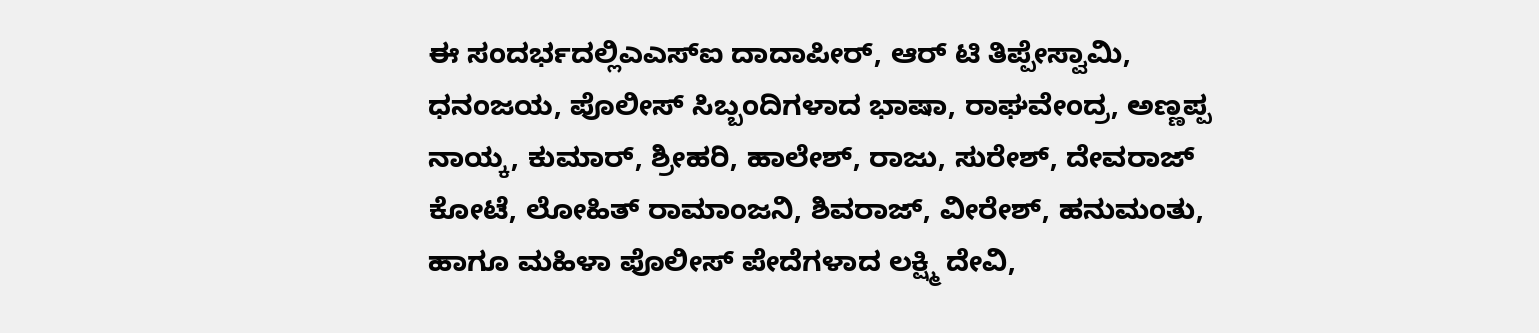ಈ ಸಂದರ್ಭದಲ್ಲಿಎಎಸ್ಐ ದಾದಾಪೀರ್, ಆರ್ ಟಿ ತಿಪ್ಪೇಸ್ವಾಮಿ, ಧನಂಜಯ, ಪೊಲೀಸ್ ಸಿಬ್ಬಂದಿಗಳಾದ ಭಾಷಾ, ರಾಘವೇಂದ್ರ, ಅಣ್ಣಪ್ಪ ನಾಯ್ಕ, ಕುಮಾರ್, ಶ್ರೀಹರಿ, ಹಾಲೇಶ್, ರಾಜು, ಸುರೇಶ್, ದೇವರಾಜ್ ಕೋಟೆ, ಲೋಹಿತ್ ರಾಮಾಂಜನಿ, ಶಿವರಾಜ್, ವೀರೇಶ್, ಹನುಮಂತು, ಹಾಗೂ ಮಹಿಳಾ ಪೊಲೀಸ್ ಪೇದೆಗಳಾದ ಲಕ್ಷ್ಮಿ ದೇವಿ,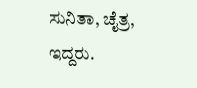ಸುನಿತಾ, ಚೈತ್ರ, ಇದ್ದರು.